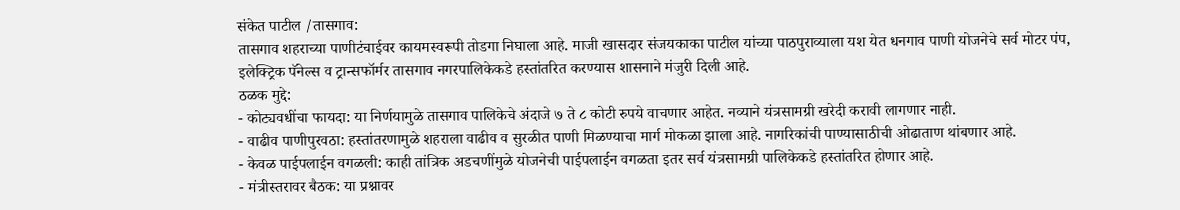संकेत पाटील /तासगाव:
तासगाव शहराच्या पाणीटंचाईवर कायमस्वरूपी तोडगा निघाला आहे. माजी खासदार संजयकाका पाटील यांच्या पाठपुराव्याला यश येत धनगाव पाणी योजनेचे सर्व मोटर पंप, इलेक्ट्रिक पॅनेल्स व ट्रान्सफॉर्मर तासगाव नगरपालिकेकडे हस्तांतरित करण्यास शासनाने मंजुरी दिली आहे.
ठळक मुद्दे:
- कोट्यवधींचा फायदा: या निर्णयामुळे तासगाव पालिकेचे अंदाजे ७ ते ८ कोटी रुपये वाचणार आहेत. नव्याने यंत्रसामग्री खरेदी करावी लागणार नाही.
- वाढीव पाणीपुरवठा: हस्तांतरणामुळे शहराला वाढीव व सुरळीत पाणी मिळण्याचा मार्ग मोकळा झाला आहे. नागरिकांची पाण्यासाठीची ओढाताण थांबणार आहे.
- केवळ पाईपलाईन वगळली: काही तांत्रिक अडचणींमुळे योजनेची पाईपलाईन वगळता इतर सर्व यंत्रसामग्री पालिकेकडे हस्तांतरित होणार आहे.
- मंत्रीस्तरावर बैठक: या प्रश्नावर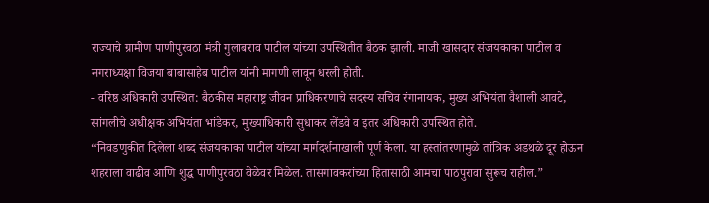राज्याचे ग्रामीण पाणीपुरवठा मंत्री गुलाबराव पाटील यांच्या उपस्थितीत बैठक झाली. माजी खासदार संजयकाका पाटील व नगराध्यक्षा विजया बाबासाहेब पाटील यांनी मागणी लावून धरली होती.
- वरिष्ठ अधिकारी उपस्थित: बैठकीस महाराष्ट्र जीवन प्राधिकरणाचे सदस्य सचिव रंगानायक, मुख्य अभियंता वैशाली आवटे, सांगलीचे अधीक्षक अभियंता भांडेकर, मुख्याधिकारी सुधाकर लेंडवे व इतर अधिकारी उपस्थित होते.
“निवडणुकीत दिलेला शब्द संजयकाका पाटील यांच्या मार्गदर्शनाखाली पूर्ण केला. या हस्तांतरणामुळे तांत्रिक अडथळे दूर होऊन शहराला वाढीव आणि शुद्ध पाणीपुरवठा वेळेवर मिळेल. तासगावकरांच्या हितासाठी आमचा पाठपुरावा सुरूच राहील.”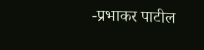-प्रभाकर पाटील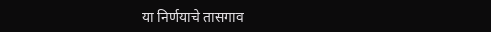या निर्णयाचे तासगाव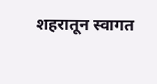शहरातून स्वागत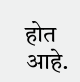होत आहे.